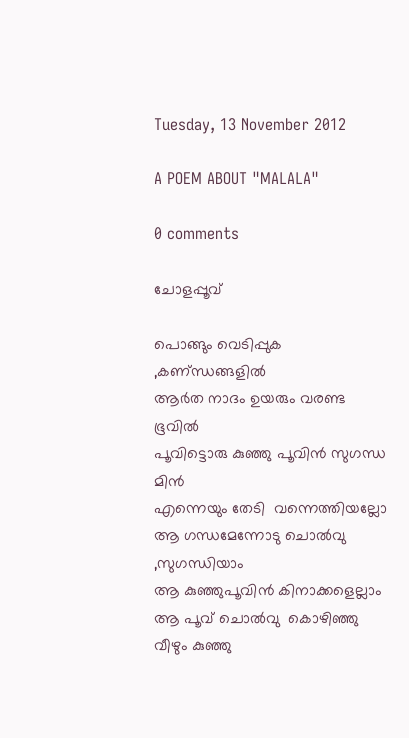Tuesday, 13 November 2012

A POEM ABOUT "MALALA"

0 comments

ചോളപ്പൂവ്

പൊങ്ങും വെടിപ്പുക ,കണ്ന്ധങ്ങളില്‍
ആര്‍ത നാദം ഉയരും വരണ്ട ഭൂവില്‍
പൂവിട്ടൊരു കുഞ്ഞു പൂവിന്‍ സുഗന്ധ മിന്‍
എന്നെയും തേടി  വന്നെത്തിയല്ലോ
ആ ഗന്ധമേന്നോടു ചൊല്‍വു ,സുഗന്ധിയാം
ആ കുഞ്ഞുപൂവിന്‍ കിനാക്കളെല്ലാം
ആ പൂവ് ചൊല്‍വു  കൊഴിഞ്ഞു വീഴും കുഞ്ഞു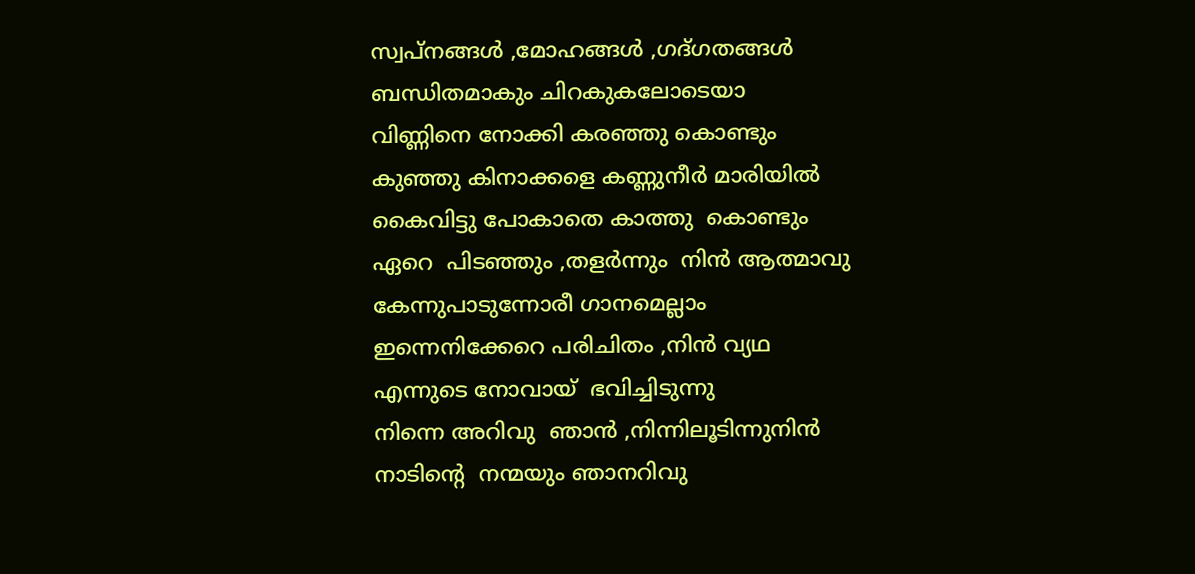സ്വപ്നങ്ങള്‍ ,മോഹങ്ങള്‍ ,ഗദ്ഗതങ്ങള്‍
ബന്ധിതമാകും ചിറകുകലോടെയാ
വിണ്ണിനെ നോക്കി കരഞ്ഞു കൊണ്ടും
കുഞ്ഞു കിനാക്കളെ കണ്ണുനീര്‍ മാരിയില്‍
കൈവിട്ടു പോകാതെ കാത്തു  കൊണ്ടും
ഏറെ  പിടഞ്ഞും ,തളര്‍ന്നും  നിന്‍ ആത്മാവു
കേന്നുപാടുന്നോരീ ഗാനമെല്ലാം
ഇന്നെനിക്കേറെ പരിചിതം ,നിന്‍ വ്യഥ
എന്നുടെ നോവായ്‌  ഭവിച്ചിടുന്നു
നിന്നെ അറിവു  ഞാന്‍ ,നിന്നിലൂടിന്നുനിന്‍
നാടിന്റെ  നന്മയും ഞാനറിവു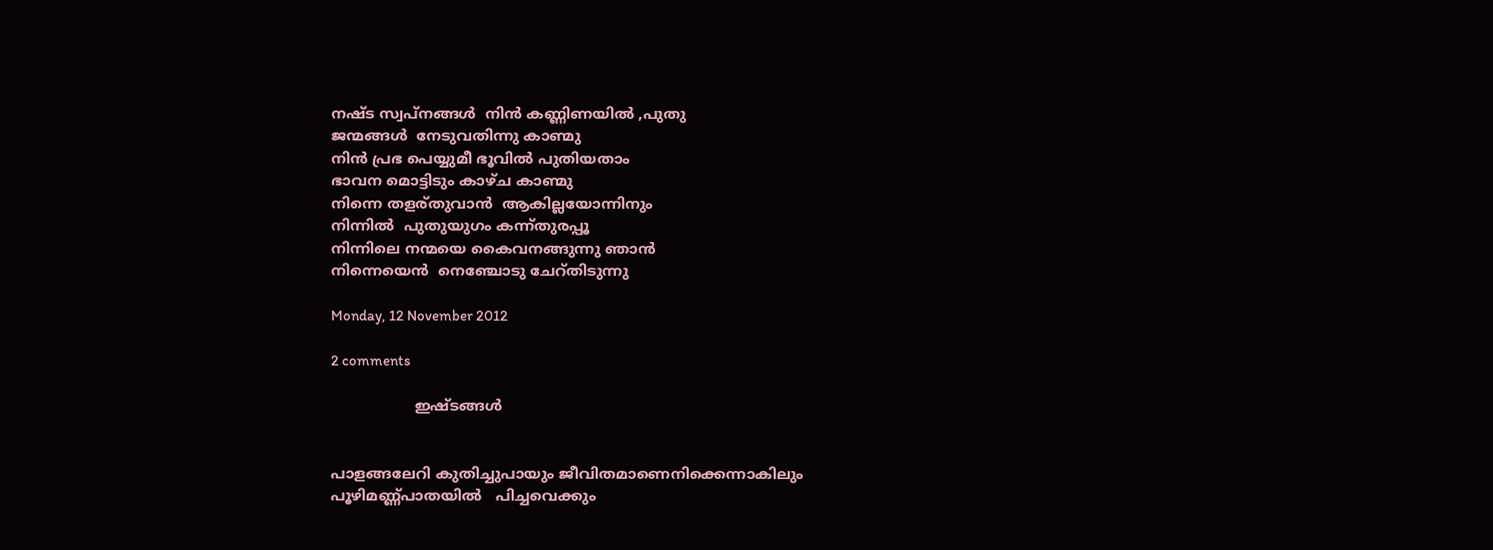നഷ്ട സ്വപ്‌നങ്ങള്‍  നിന്‍ കണ്ണിണയില്‍ ,പുതു
ജന്മങ്ങള്‍  നേടുവതിന്നു കാണ്മു
നിന്‍ പ്രഭ പെയ്യുമീ ഭൂവില്‍ പുതിയതാം
ഭാവന മൊട്ടിടും കാഴ്ച കാണ്മു
നിന്നെ തളര്തുവാന്‍  ആകില്ലയോന്നിനും
നിന്നില്‍  പുതുയുഗം കന്ന്തുരപ്പൂ
നിന്നിലെ നന്മയെ കൈവനങ്ങുന്നു ഞാന്‍
നിന്നെയെന്‍  നെഞ്ചോടു ചേറ്തിടുന്നു

Monday, 12 November 2012

2 comments

                  ഇഷ്ടങ്ങള്‍


പാളങ്ങലേറി കുതിച്ചുപായും ജീവിതമാണെനിക്കെന്നാകിലും
പൂഴിമണ്ണ്‍പാതയില്‍   പിച്ചവെക്കും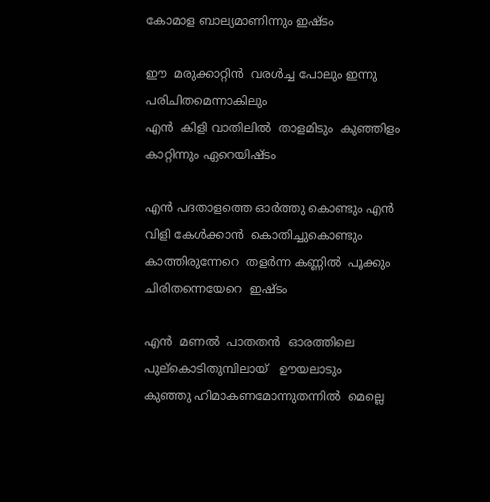കോമാള ബാല്യമാണിന്നും ഇഷ്ടം

ഈ  മരുക്കാറ്റിന്‍  വരള്‍ച്ച പോലും ഇന്നു പരിചിതമെന്നാകിലും
എന്‍  കിളി വാതിലില്‍  താളമിടും  കുഞ്ഞിളം കാറ്റിന്നും ഏറെയിഷ്ടം

എന്‍ പദതാളത്തെ ഓര്‍ത്തു കൊണ്ടും എന്‍  വിളി കേള്‍ക്കാന്‍  കൊതിച്ചുകൊണ്ടും
കാത്തിരുന്നേറെ  തളര്‍ന്ന കണ്ണില്‍  പൂക്കും ചിരിതന്നെയേറെ  ഇഷ്ടം

എന്‍  മണല്‍  പാതതന്‍  ഓരത്തിലെ  പുല്കൊടിതുമ്പിലായ്‌   ഊയലാടും
കുഞ്ഞു ഹിമാകണമോന്നുതന്നില്‍  മെല്ലെ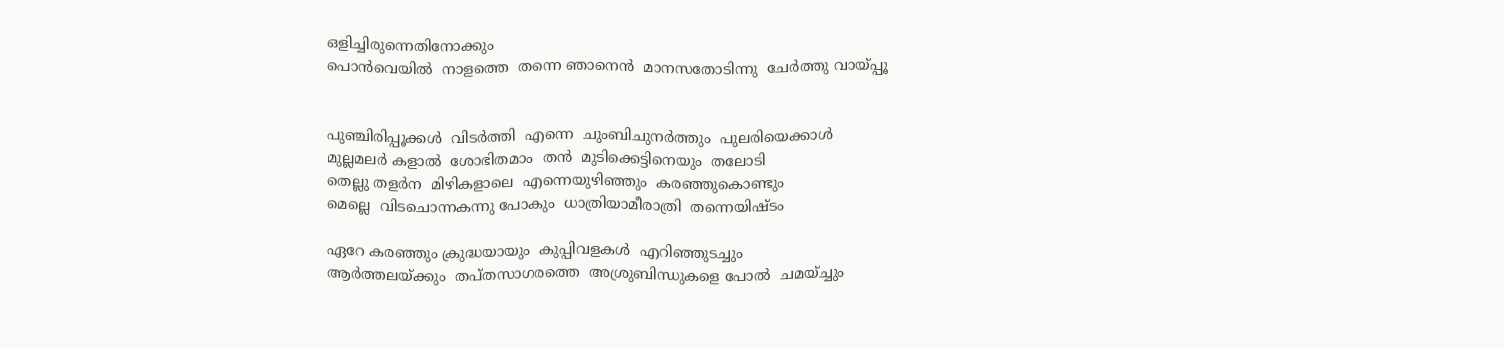ഒളിച്ചിരുന്നെതിനോക്കും
പൊന്‍വെയില്‍  നാളത്തെ  തന്നെ ഞാനെന്‍  മാനസതോടിന്നു  ചേര്‍ത്തു വായ്പ്പൂ


പുഞ്ചിരിപ്പൂക്കള്‍  വിടര്‍ത്തി  എന്നെ  ചുംബിചുനര്‍ത്തും  പുലരിയെക്കാള്‍
മുല്ലമലര്‍ കളാല്‍  ശോഭിതമാം  തന്‍  മുടിക്കെട്ടിനെയും  തലോടി
തെല്ലു തളര്‍ന  മിഴികളാലെ  എന്നെയുഴിഞ്ഞും  കരഞ്ഞുകൊണ്ടും
മെല്ലെ  വിടചൊന്നകന്നു പോകും  ധാത്രിയാമീരാത്രി  തന്നെയിഷ്ടം

ഏറേ കരഞ്ഞും ക്രുദ്ധയായും  കുപ്പിവളകള്‍  എറിഞ്ഞുടച്ചും
ആര്‍ത്തലയ്ക്കും  തപ്തസാഗരത്തെ  അശ്രുബിന്ധുകളെ പോല്‍  ചമയ്ച്ചും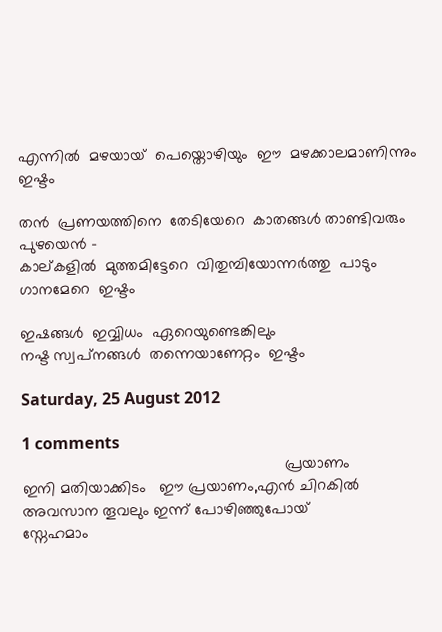എന്നില്‍  മഴയായ്  പെയ്തൊഴിയും  ഈ  മഴക്കാലമാണിന്നും  ഇഷ്ടം

തന്‍  പ്രണയത്തിനെ  തേടിയേറെ  കാതങ്ങള്‍ താണ്ടിവരും പുഴയെന്‍ -
കാല്കളില്‍  മുത്തമിട്ടേറെ  വിതുമ്പിയോന്നര്‍ത്തു  പാടും ഗാനമേറെ  ഇഷ്ടം

ഇഷങ്ങള്‍  ഇവ്വിധം  ഏറെയുണ്ടെങ്കിലും
നഷ്ട സ്വപ്‌നങ്ങള്‍  തന്നെയാണേറ്റം  ഇഷ്ടം

Saturday, 25 August 2012

1 comments
                                                            പ്രയാണം
ഇനി മതിയാക്കിടം   ഈ പ്രയാണം,എന്‍ ചിറകില്‍
അവസാന തൂവലും ഇന്ന് പോഴിഞ്ഞുപോയ്
സ്നേഹമാം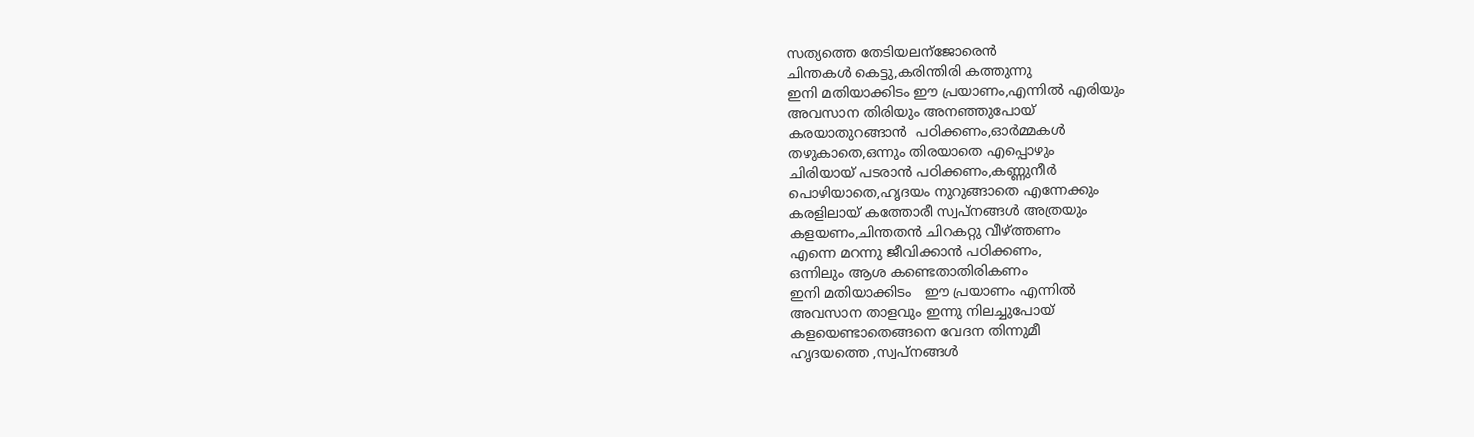സത്യത്തെ തേടിയലന്ജോരെന്‍
ചിന്തകള്‍ കെട്ടു,കരിന്തിരി കത്തുന്നു
ഇനി മതിയാക്കിടം ഈ പ്രയാണം,എന്നില്‍ എരിയും
അവസാന തിരിയും അനഞ്ഞുപോയ്
കരയാതുറങ്ങാന്‍  പഠിക്കണം,ഓര്‍മ്മകള്‍
തഴുകാതെ,ഒന്നും തിരയാതെ എപ്പൊഴും
ചിരിയായ് പടരാന്‍ പഠിക്കണം,കണ്ണുനീര്‍
പൊഴിയാതെ,ഹൃദയം നുറുങ്ങാതെ എന്നേക്കും
കരളിലായ് കത്തോരീ സ്വപ്‌നങ്ങള്‍ അത്രയും
കളയണം,ചിന്തതന്‍ ചിറകറ്റു വീഴ്ത്തണം
എന്നെ മറന്നു ജീവിക്കാന്‍ പഠിക്കണം,
ഒന്നിലും ആശ കണ്ടെതാതിരികണം
ഇനി മതിയാക്കിടം   ഈ പ്രയാണം എന്നില്‍
അവസാന താളവും ഇന്നു നിലച്ചുപോയ്‌
കളയെണ്ടാതെങ്ങനെ വേദന തിന്നുമീ
ഹൃദയത്തെ ,സ്വപ്‌നങ്ങള്‍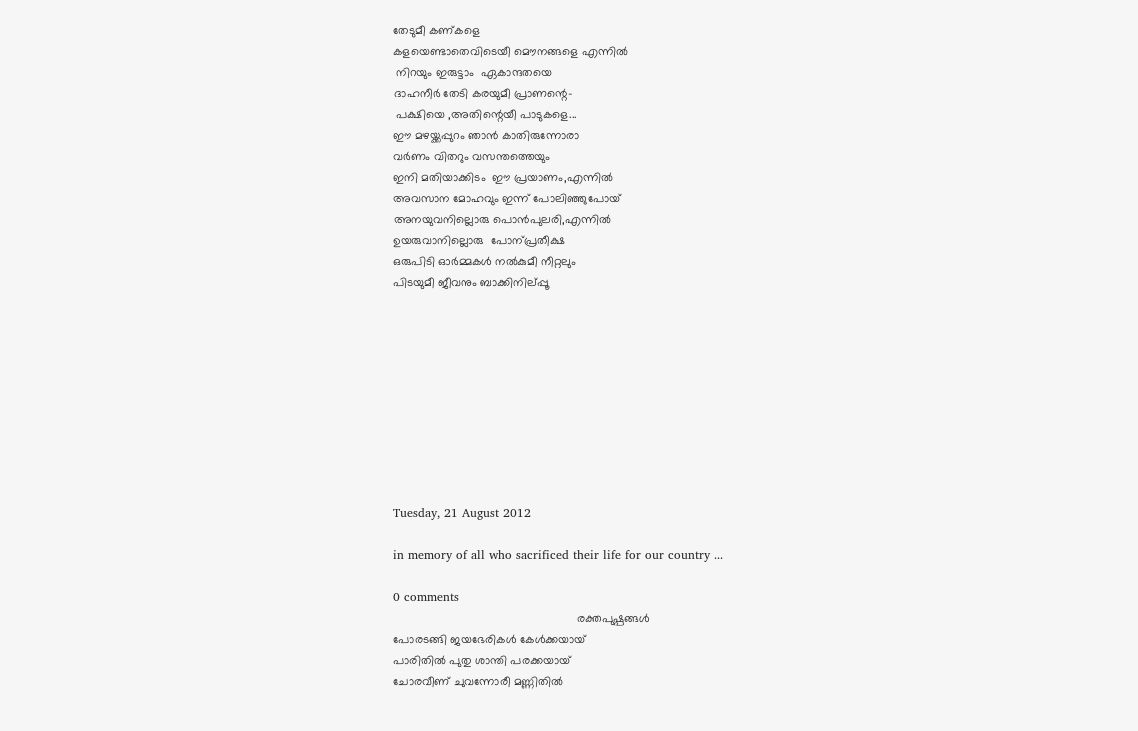തേടുമീ കണ്കളെ
കളയെണ്ടാതെവിടെയീ മൌനങ്ങളെ എന്നില്‍
 നിറയും ഇരുട്ടാം  ഏകാന്ദതയെ
ദാഹനീര്‍ തേടി കരയുമീ പ്രാണന്റെ-
 പക്ഷിയെ ,അതിന്റെയീ പാടുകളെ...
ഈ മഴയ്ക്കപ്പുറം ഞാന്‍ കാതിരുന്നോരാ
വര്‍ണം വിതറും വസന്തത്തെയും
ഇനി മതിയാക്കിടം  ഈ പ്രയാണം,എന്നില്‍
അവസാന മോഹവും ഇന്ന് പോലിഞ്ഞുപോയ്
അനയുവനില്ലൊരു പൊന്‍പുലരി,എന്നില്‍
ഉയരുവാനില്ലൊരു  പോന്പ്രതീക്ഷ
ഒരുപിടി ഓര്‍മ്മകള്‍ നല്‍കുമീ നീറ്റലും
പിടയുമീ ജീവനും ബാക്കിനില്പ്പൂ










Tuesday, 21 August 2012

in memory of all who sacrificed their life for our country ...

0 comments
                                                        രക്തപുഷ്പങ്ങള്‍
പോരടങ്ങി ജയഭേരികള്‍ കേള്‍ക്കയായ്
പാരിതില്‍ പുതു ശാന്തി പരക്കയായ്
ചോരവീണ് ചുവന്നോരീ മണ്ണിതില്‍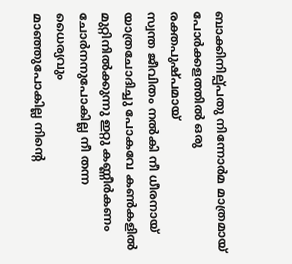ബാക്കിനില്പ്പതു നിന്നോര്‍മ മാത്രമായ്
പോര്‍ക്കളത്തില്‍ ഒരു രക്തപുഷ്പമായ്
സ്വന്ത ജീവിതം നല്‍കി നീ ധീരനായ്‌
യാത്രചോദിച്ചു പോകവേ കണ്‍കളില്‍
മുറ്റിനില്‍ക്കുന്നു ഇറ്റു കണ്ണീര്‍കണം
ചോര്‍നനുപോകില്ല നീ തന്ന ധൈര്യവും
മാഞ്ഞുപോകില്ല നിന്റെ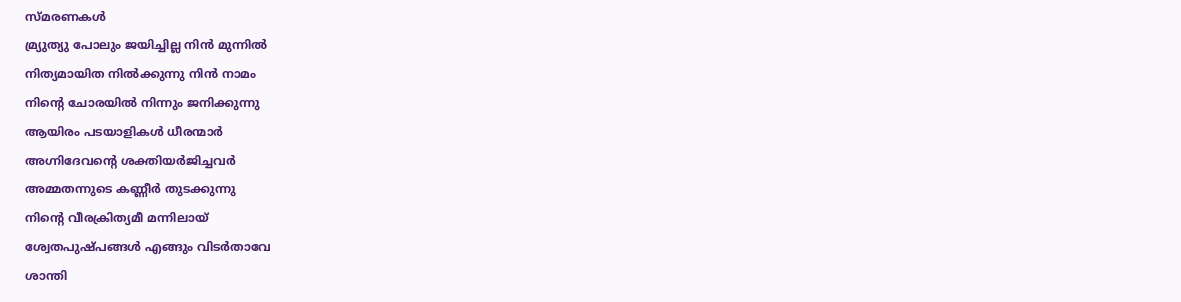സ്മരണകള്‍
മ്ര്യുത്യു പോലും ജയിച്ചില്ല നിന്‍ മുന്നില്‍
നിത്യമായിത നില്‍ക്കുന്നു നിന്‍ നാമം
നിന്റെ ചോരയില്‍ നിന്നും ജനിക്കുന്നു
ആയിരം പടയാളികള്‍ ധീരന്മാര്‍
അഗ്നിദേവന്റെ ശക്തിയര്‍ജിച്ചവര്‍
അമ്മതന്നുടെ കണ്ണീര്‍ തുടക്കുന്നു
നിന്റെ വീരക്രിത്യമീ മന്നിലായ്
ശ്വേതപുഷ്പങ്ങള്‍ എങ്ങും വിടര്‍താവേ
ശാന്തി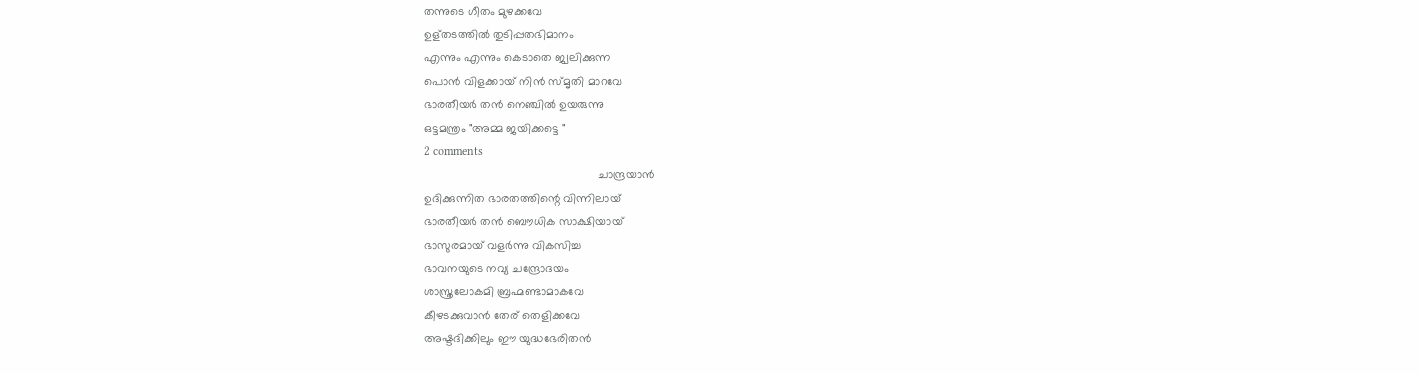തന്നുടെ ഗീതം മുഴക്കവേ
ഉള്തടത്തില്‍ തുടിപ്പതഭിമാനം
എന്നും എന്നും കെടാതെ ജ്വലിക്കുന്ന
പൊന്‍ വിളക്കായ്‌ നിന്‍ സ്മൃതി മാറവേ
ഭാരതീയര്‍ തന്‍ നെഞ്ചില്‍ ഉയരുന്നു
ഒട്ടമന്ത്രം "അമ്മ ജയിക്കട്ടെ "
2 comments
                                                     ചാന്ദ്രയാന്‍
ഉദിക്കുന്നിത ഭാരതത്തിന്റെ വിന്നിലായ്
ഭാരതീയര്‍ തന്‍ ബൌധിക സാക്ഷിയായ്
ഭാസുരമായ് വളര്‍ന്നു വികസിച്ച
ഭാവനയുടെ നവ്യ ചന്ദ്രോദയം
ശാസ്ത്രലോകമി ബ്രഹ്മണ്ടാമാകവേ
കീഴടക്കുവാന്‍ തേര് തെളിക്കവേ
അഷ്ടദിക്കിലും ഈ യുദ്ധഭേരിതന്‍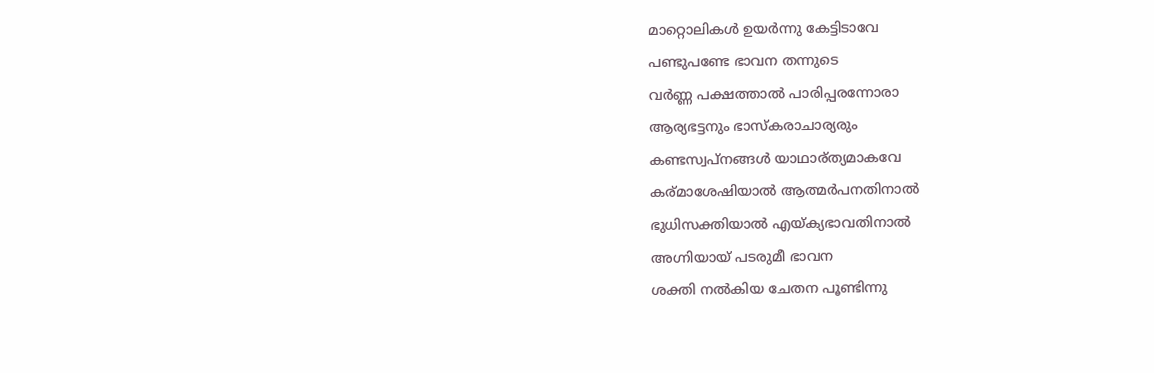മാറ്റൊലികള്‍ ഉയര്‍ന്നു കേട്ടിടാവേ
പണ്ടുപണ്ടേ ഭാവന തന്നുടെ
വര്‍ണ്ണ പക്ഷത്താല്‍ പാരിപ്പരന്നോരാ
ആര്യഭട്ടനും ഭാസ്കരാചാര്യരും
കണ്ടസ്വപ്നങ്ങള്‍ യാഥാര്ത്യമാകവേ
കര്മാശേഷിയാല്‍ ആത്മര്‍പനതിനാല്‍
ഭുധിസക്തിയാല്‍ എയ്ക്യഭാവതിനാല്‍
അഗ്നിയായ് പടരുമീ ഭാവന
ശക്തി നല്‍കിയ ചേതന പൂണ്ടിന്നു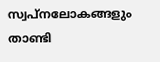സ്വപ്നലോകങ്ങളും താണ്ടി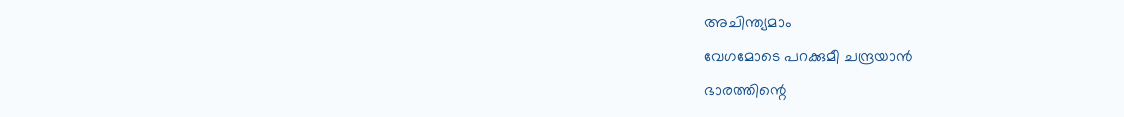അചിന്ത്യമാം
വേഗമോടെ പറക്കുമീ ചന്ദ്രയാന്‍
ഭാരത്തിന്റെ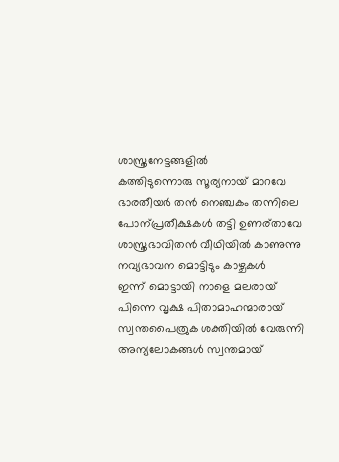ശാസ്ത്രനേട്ടങ്ങളില്‍
കത്തിടുന്നൊരു സൂര്യനായ്‌ മാറവേ
ഭാരതീയര്‍ തന്‍ നെഞ്ചകം തന്നിലെ
പോന്പ്രതീക്ഷകള്‍ തട്ടി ഉണര്താവേ
ശാസ്ത്രഭാവിതന്‍ വീഥിയില്‍ കാണുന്നു
നവ്യഭാവന മൊട്ടിടും കാഴ്ചകള്‍
ഇന്ന് മൊട്ടായി നാളെ മലരായ്‌
പിന്നെ വൃക്ഷ പിതാമാഹന്മാരായ്
സ്വന്തപൈത്രുക ശക്തിയില്‍ വേരുന്നി
അന്യലോകങ്ങള്‍ സ്വന്തമായ്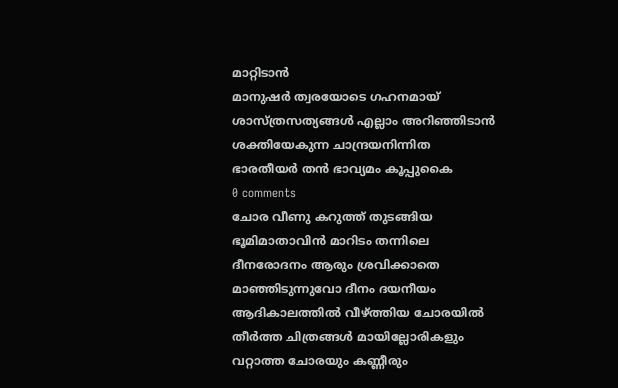മാറ്റിടാന്‍
മാനുഷര്‍ ത്വരയോടെ ഗഹനമായ്
ശാസ്ത്രസത്യങ്ങള്‍ എല്ലാം അറിഞ്ഞിടാന്‍
ശക്തിയേകുന്ന ചാന്ദ്രയനിന്നിത
ഭാരതീയര്‍ തന്‍ ഭാവ്യമം കൂപ്പുകൈ
0 comments
ചോര വീണു കറുത്ത് തുടങ്ങിയ
ഭൂമിമാതാവിന്‍ മാറിടം തന്നിലെ
ദീനരോദനം ആരും ശ്രവിക്കാതെ
മാഞ്ഞിടുന്നുവോ ദീനം ദയനീയം
ആദികാലത്തില്‍ വീഴ്ത്തിയ ചോരയില്‍
തീര്‍ത്ത ചിത്രങ്ങള്‍ മായില്ലോരികളും
വറ്റാത്ത ചോരയും കണ്ണീരും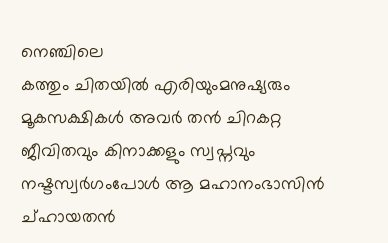നെഞ്ചിലെ
കത്തും ചിതയില്‍ എരിയുംമനുഷ്യരും
മൂകസക്ഷികള്‍ അവര്‍ തന്‍ ചിറകറ്റ
ജീവിതവും കിനാക്കളും സ്വപ്നവും
നഷ്ടസ്വര്‍ഗംപോള്‍ ആ മഹാനംഭാസിന്‍
ച്ഹായതന്‍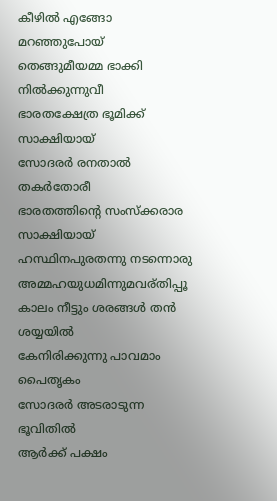കീഴില്‍ എങ്ങോ മറഞ്ഞുപോയ്‌
തെങ്ങുമീയമ്മ ഭാക്കി നില്‍ക്കുന്നുവീ
ഭാരതക്ഷേത്ര ഭൂമിക്ക് സാക്ഷിയായ്
സോദരര്‍ രനതാല്‍ തകര്‍തോരീ
ഭാരതത്തിന്റെ സംസ്ക്കരാര സാക്ഷിയായ്
ഹസ്ഥിനപുരതന്നു നടന്നൊരു
അമ്മഹയുധമിന്നുമവര്തിപ്പൂ
കാലം നീട്ടും ശരങ്ങള്‍ തന്‍ ശയ്യയില്‍
കേനിരിക്കുന്നു പാവമാം പൈതൃകം
സോദരര്‍ അടരാടുന്ന ഭൂവിതില്‍
ആര്‍ക്ക് പക്ഷം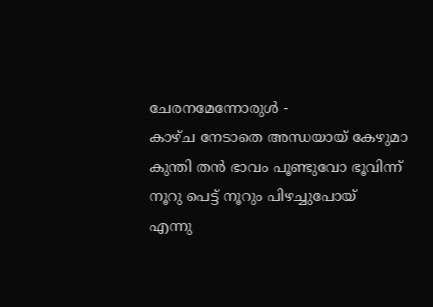ചേരനമേന്നോരുള്‍ -
കാഴ്ച നേടാതെ അന്ധയായ്‌ കേഴുമാ
കുന്തി തന്‍ ഭാവം പൂണ്ടുവോ ഭൂവിന്ന്‍
നൂറു പെട്ട് നൂറും പിഴച്ചുപോയ്
എന്നു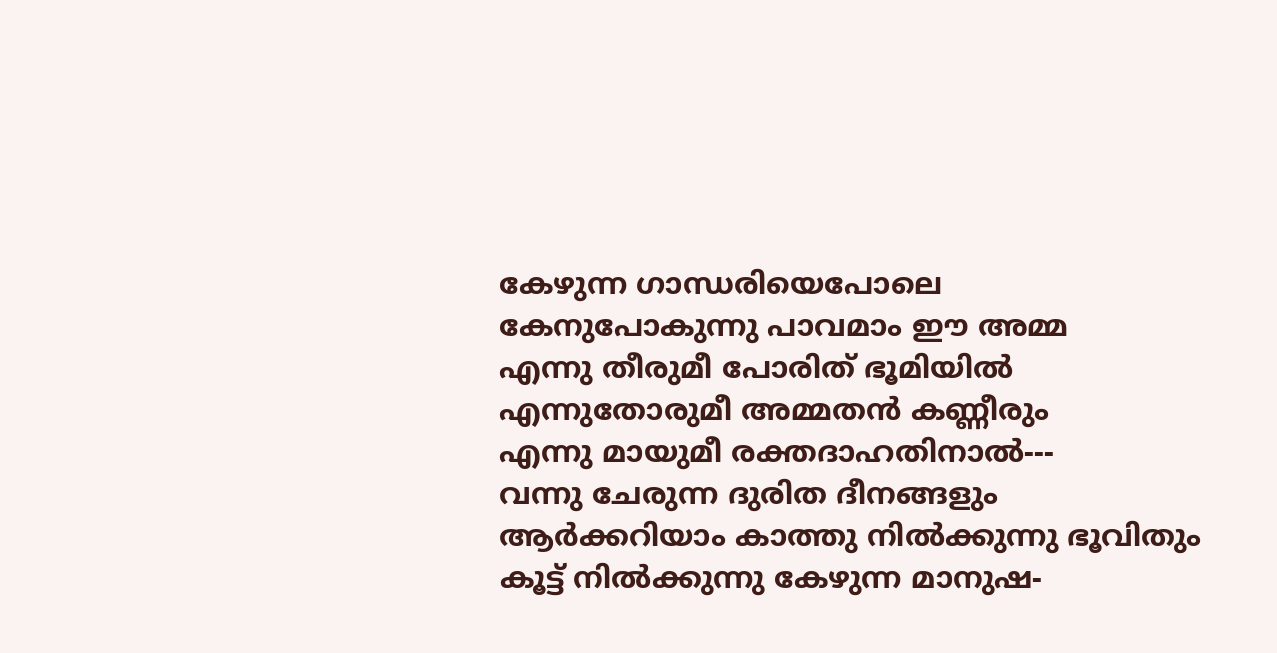കേഴുന്ന ഗാന്ധരിയെപോലെ
കേനുപോകുന്നു പാവമാം ഈ അമ്മ
എന്നു തീരുമീ പോരിത് ഭൂമിയില്‍
എന്നുതോരുമീ അമ്മതന്‍ കണ്ണീരും
എന്നു മായുമീ രക്തദാഹതിനാല്‍---
വന്നു ചേരുന്ന ദുരിത ദീനങ്ങളും
ആര്‍ക്കറിയാം കാത്തു നില്‍ക്കുന്നു ഭൂവിതും
കൂട്ട് നില്‍ക്കുന്നു കേഴുന്ന മാനുഷ-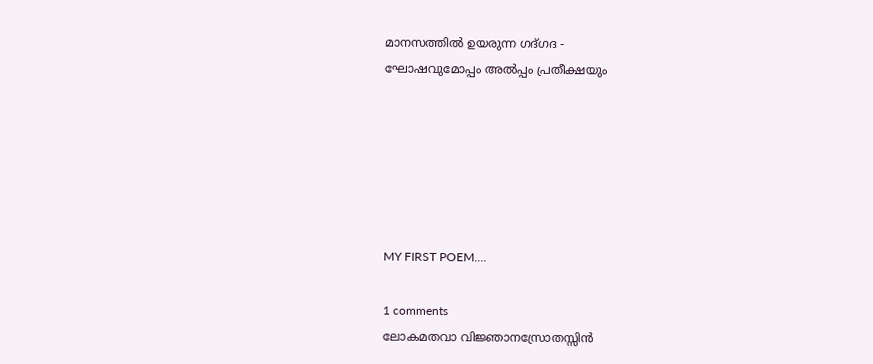മാനസത്തില്‍ ഉയരുന്ന ഗദ്ഗദ -
ഘോഷവുമോപ്പം അല്‍പ്പം പ്രതീക്ഷയും






MY FIRST POEM....

1 comments
ലോകമതവാ വിജ്ഞാനസ്രോതസ്സിന്‍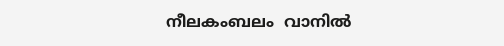നീലകംബലം  വാനില്‍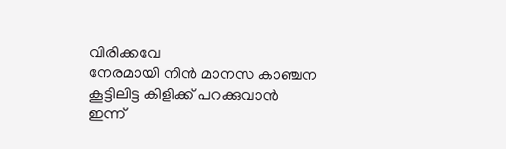വിരിക്കവേ
നേരമായി നിന്‍ മാനസ കാഞ്ചന
കൂട്ടിലിട്ട കിളിക്ക് പറക്കുവാന്‍
ഇന്ന്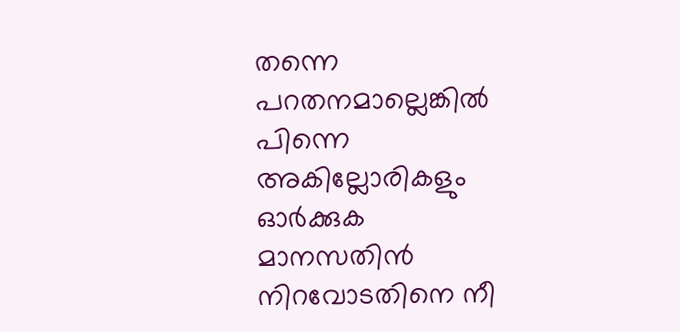തന്നെ പറതനമാല്ലെങ്കില്‍
പിന്നെ അകില്ലോരികളും ഓര്‍ക്കുക
മാനസതിന്‍ നിറവോടതിനെ നീ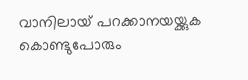വാനിലായ്‌ പറക്കാനയയ്ക്കുക
കൊണ്ടുപോരും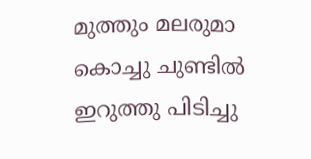മുത്തും മലരുമാ
കൊച്ചു ചുണ്ടില്‍ ഇറുത്തു പിടിച്ചു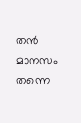തന്‍
മാനസം തന്നെ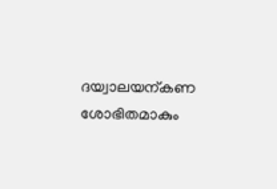ദയ്വാലയന്കണ
ശോഭിതമാകും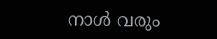നാള്‍ വരും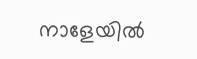നാളേയില്‍